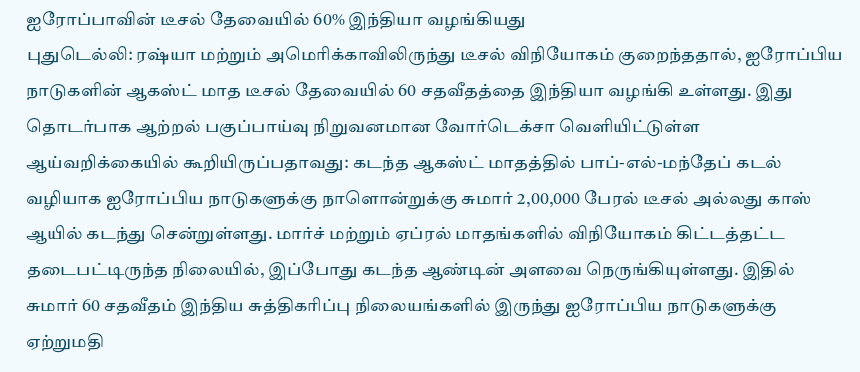ஐரோப்பாவின் டீசல் தேவையில் 60% இந்தியா வழங்கியது
புதுடெல்லி: ரஷ்யா மற்றும் அமெரிக்காவிலிருந்து டீசல் விநியோகம் குறைந்ததால், ஐரோப்பிய நாடுகளின் ஆகஸ்ட் மாத டீசல் தேவையில் 60 சதவீதத்தை இந்தியா வழங்கி உள்ளது. இது தொடர்பாக ஆற்றல் பகுப்பாய்வு நிறுவனமான வோர்டெக்சா வெளியிட்டுள்ள ஆய்வறிக்கையில் கூறியிருப்பதாவது: கடந்த ஆகஸ்ட் மாதத்தில் பாப்-எல்-மந்தேப் கடல் வழியாக ஐரோப்பிய நாடுகளுக்கு நாளொன்றுக்கு சுமார் 2,00,000 பேரல் டீசல் அல்லது காஸ் ஆயில் கடந்து சென்றுள்ளது. மார்ச் மற்றும் ஏப்ரல் மாதங்களில் விநியோகம் கிட்டத்தட்ட தடைபட்டிருந்த நிலையில், இப்போது கடந்த ஆண்டின் அளவை நெருங்கியுள்ளது. இதில் சுமார் 60 சதவீதம் இந்திய சுத்திகரிப்பு நிலையங்களில் இருந்து ஐரோப்பிய நாடுகளுக்கு ஏற்றுமதி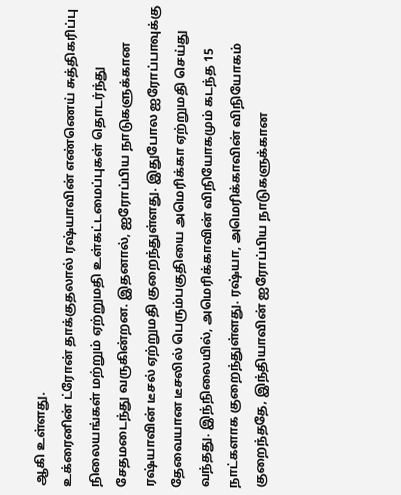ஆகி உள்ளது.
உக்ரைனின் ட்ரோன் தாக்குதலால் ரஷ்யாவின் எண்ணெய் சுத்திகரிப்பு நிலையங்கள் மற்றும் ஏற்றுமதி உள்கட்டமைப்புகள் தொடர்ந்து சேதமடைந்து வருகின்றன. இதனால், ஐரோப்பிய நாடுகளுக்கான ரஷ்யாவின் டீசல் ஏற்றுமதி குறைந்துள்ளது. இதுபோல ஐரோப்பாவுக்கு தேவையான டீசலில் பெரும்பகுதியை அமெரிக்கா ஏற்றுமதி செய்து வந்தது. இந்நிலையில், அமெரிக்காவின் விநியோகமும் கடந்த 15 நாட்களாக குறைந்துள்ளது. ரஷ்யா, அமெரிக்காவின் விநியோகம் குறைந்ததே, இந்தியாவின் ஐரோப்பிய நாடுகளுக்கான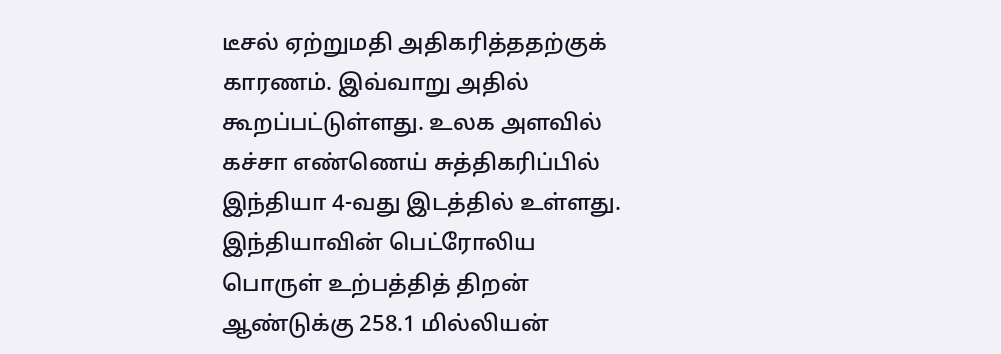டீசல் ஏற்றுமதி அதிகரித்ததற்குக் காரணம். இவ்வாறு அதில் கூறப்பட்டுள்ளது. உலக அளவில் கச்சா எண்ணெய் சுத்திகரிப்பில் இந்தியா 4-வது இடத்தில் உள்ளது. இந்தியாவின் பெட்ரோலிய பொருள் உற்பத்தித் திறன் ஆண்டுக்கு 258.1 மில்லியன்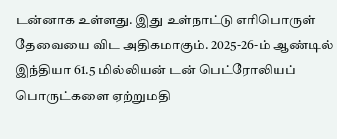டன்னாக உள்ளது. இது உள்நாட்டு எரிபொருள் தேவையை விட அதிகமாகும். 2025-26-ம் ஆண்டில் இந்தியா 61.5 மில்லியன் டன் பெட்ரோலியப் பொருட்களை ஏற்றுமதி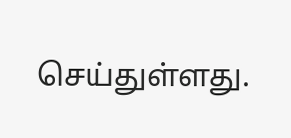செய்துள்ளது.